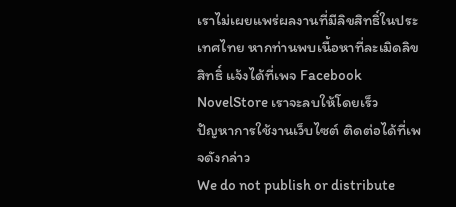เราไม่เผยแพร่ผลงานที่มีลิขสิทธิ์ในประเทศไทย หากท่านพบเนื้อหาที่ละเมิดลิขสิทธิ์ แจ้งได้ที่เพจ Facebook NovelStore เราจะลบให้โดยเร็ว
ปัญหาการใช้งานเว็บไซต์ ติดต่อได้ที่เพจดังกล่าว
We do not publish or distribute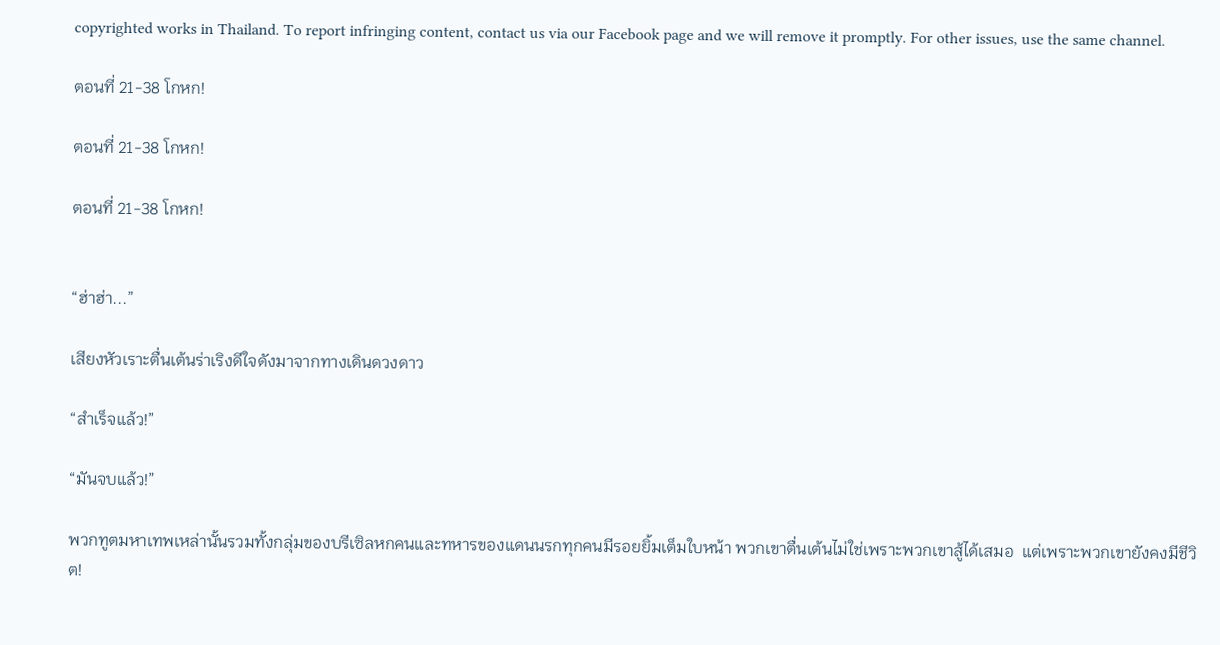copyrighted works in Thailand. To report infringing content, contact us via our Facebook page and we will remove it promptly. For other issues, use the same channel.

ตอนที่ 21-38 โกหก!

ตอนที่ 21-38 โกหก!

ตอนที่ 21-38 โกหก!


“ฮ่าฮ่า...”

เสียงหัวเราะตื่นเต้นร่าเริงดีใจดังมาจากทางเดินดวงดาว

“สำเร็จแล้ว!”

“มันจบแล้ว!”

พวกทูตมหาเทพเหล่านั้นรวมทั้งกลุ่มของบรีเซิลหกคนและทหารของแดนนรกทุกคนมีรอยยิ้มเต็มใบหน้า พวกเขาตื่นเต้นไม่ใช่เพราะพวกเขาสู้ได้เสมอ  แต่เพราะพวกเขายังคงมีชีวิต!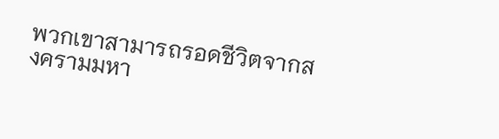พวกเขาสามารถรอดชีวิตจากสงครามมหา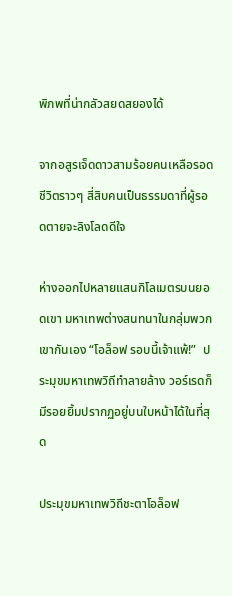พิภพที่น่ากลัวสยดสยองได้

จากอสูรเจ็ดดาวสามร้อยคนเหลือรอดชีวิตราวๆ สี่สิบคนเป็นธรรมดาที่ผู้รอดตายจะลิงโลดดีใจ

ห่างออกไปหลายแสนกิโลเมตรบนยอดเขา มหาเทพต่างสนทนาในกลุ่มพวกเขากันเอง “โอล็อฟ รอบนี้เจ้าแพ้!”  ประมุขมหาเทพวิถีทำลายล้าง วอร์เรดก็มีรอยยิ้มปรากฏอยู่บนใบหน้าได้ในที่สุด

ประมุขมหาเทพวิถีชะตาโอล็อฟ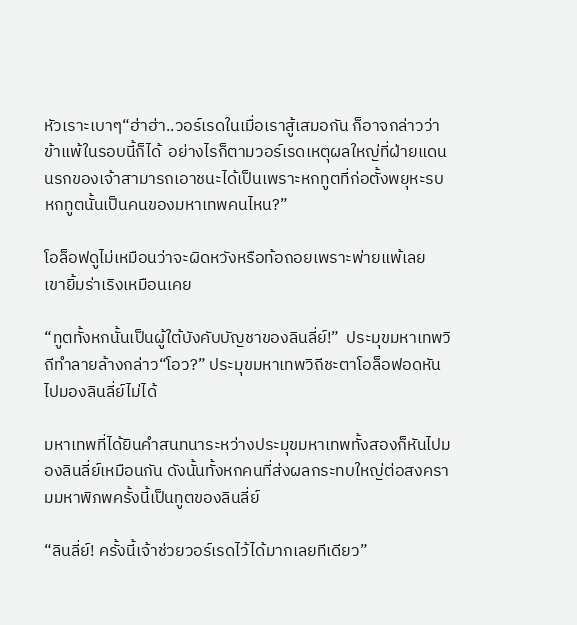หัวเราะเบาๆ“ฮ่าฮ่า..วอร์เรดในเมื่อเราสู้เสมอกัน ก็อาจกล่าวว่าข้าแพ้ในรอบนี้ก็ได้  อย่างไรก็ตามวอร์เรดเหตุผลใหญ่ที่ฝ่ายแดนนรกของเจ้าสามารถเอาชนะได้เป็นเพราะหกทูตที่ก่อตั้งพยุหะรบหกทูตนั้นเป็นคนของมหาเทพคนไหน?”

โอล็อฟดูไม่เหมือนว่าจะผิดหวังหรือท้อถอยเพราะพ่ายแพ้เลย  เขายิ้มร่าเริงเหมือนเคย

“ทูตทั้งหกนั้นเป็นผู้ใต้บังคับบัญชาของลินลี่ย์!”  ประมุขมหาเทพวิถีทำลายล้างกล่าว“โอว?” ประมุขมหาเทพวิถีชะตาโอล็อฟอดหันไปมองลินลี่ย์ไม่ได้

มหาเทพที่ได้ยินคำสนทนาระหว่างประมุขมหาเทพทั้งสองก็หันไปมองลินลี่ย์เหมือนกัน ดังนั้นทั้งหกคนที่ส่งผลกระทบใหญ่ต่อสงครามมหาพิภพครั้งนี้เป็นทูตของลินลี่ย์

“ลินลี่ย์! ครั้งนี้เจ้าช่วยวอร์เรดไว้ได้มากเลยทีเดียว”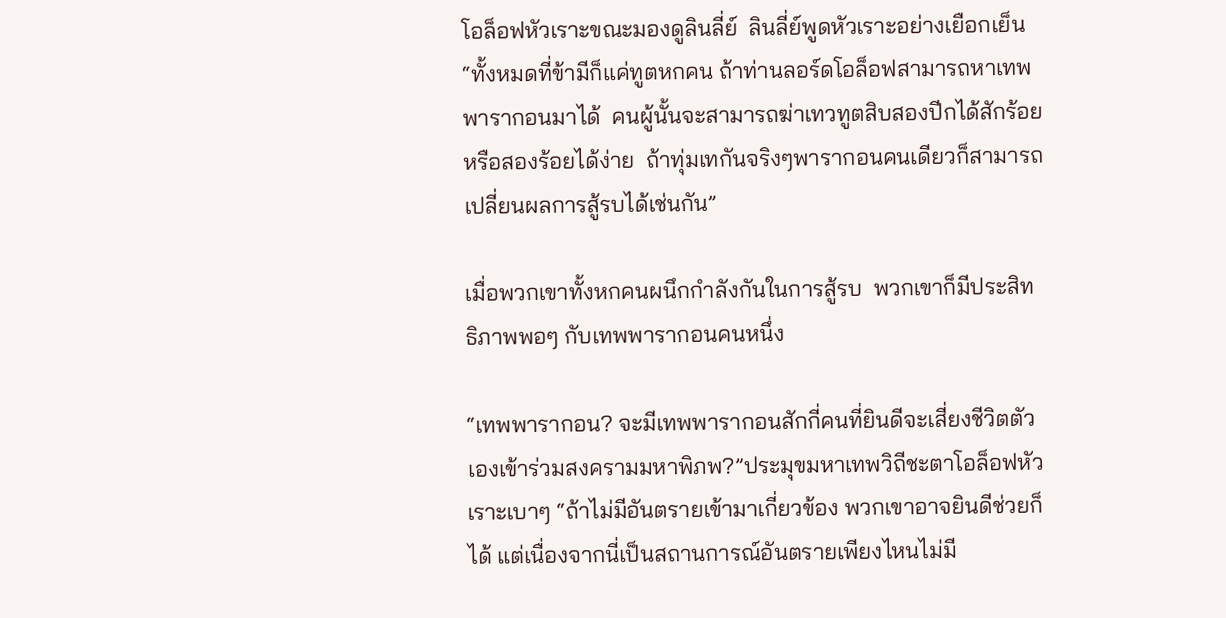โอล็อฟหัวเราะขณะมองดูลินลี่ย์  ลินลี่ย์พูดหัวเราะอย่างเยือกเย็น  “ทั้งหมดที่ข้ามีก็แค่ทูตหกคน ถ้าท่านลอร์ดโอล็อฟสามารถหาเทพพารากอนมาได้  คนผู้นั้นจะสามารถฆ่าเทวทูตสิบสองปีกได้สักร้อยหรือสองร้อยได้ง่าย  ถ้าทุ่มเทกันจริงๆพารากอนคนเดียวก็สามารถเปลี่ยนผลการสู้รบได้เช่นกัน”

เมื่อพวกเขาทั้งหกคนผนึกกำลังกันในการสู้รบ  พวกเขาก็มีประสิทธิภาพพอๆ กับเทพพารากอนคนหนึ่ง

“เทพพารากอน? จะมีเทพพารากอนสักกี่คนที่ยินดีจะเสี่ยงชีวิตตัวเองเข้าร่วมสงครามมหาพิภพ?”ประมุขมหาเทพวิถีชะตาโอล็อฟหัวเราะเบาๆ “ถ้าไม่มีอันตรายเข้ามาเกี่ยวข้อง พวกเขาอาจยินดีช่วยก็ได้ แต่เนื่องจากนี่เป็นสถานการณ์อันตรายเพียงไหนไม่มี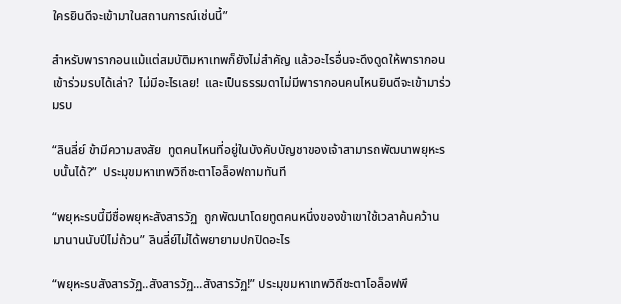ใครยินดีจะเข้ามาในสถานการณ์เช่นนี้”

สำหรับพารากอนแม้แต่สมบัติมหาเทพก็ยังไม่สำคัญ แล้วอะไรอื่นจะดึงดูดให้พารากอนเข้าร่วมรบได้เล่า?  ไม่มีอะไรเลย!  และเป็นธรรมดาไม่มีพารากอนคนไหนยินดีจะเข้ามาร่วมรบ

“ลินลี่ย์ ข้ามีความสงสัย  ทูตคนไหนที่อยู่ในบังคับบัญชาของเจ้าสามารถพัฒนาพยุหะรบนั้นได้?”  ประมุขมหาเทพวิถีชะตาโอล็อฟถามทันที

“พยุหะรบนี้มีชื่อพยุหะสังสารวัฏ  ถูกพัฒนาโดยทูตคนหนึ่งของข้าเขาใช้เวลาค้นคว้านมานานนับปีไม่ถ้วน” ลินลี่ย์ไม่ได้พยายามปกปิดอะไร

“พยุหะรบสังสารวัฏ..สังสารวัฏ...สังสารวัฏ!” ประมุขมหาเทพวิถีชะตาโอล็อฟพึ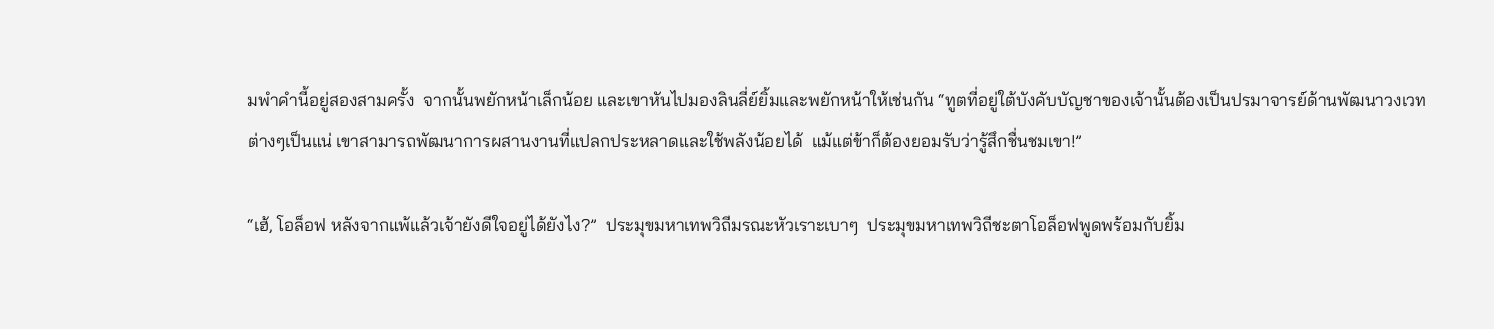มพำคำนี้อยู่สองสามครั้ง  จากนั้นพยักหน้าเล็กน้อย และเขาหันไปมองลินลี่ย์ยิ้มและพยักหน้าให้เช่นกัน “ทูตที่อยู่ใต้บังคับบัญชาของเจ้านั้นต้องเป็นปรมาจารย์ด้านพัฒนาวงเวทต่างๆเป็นแน่ เขาสามารถพัฒนาการผสานงานที่แปลกประหลาดและใช้พลังน้อยได้  แม้แต่ข้าก็ต้องยอมรับว่ารู้สึกชื่นชมเขา!”

“เฮ้, โอล็อฟ หลังจากแพ้แล้วเจ้ายังดีใจอยู่ได้ยังไง?”  ประมุขมหาเทพวิถีมรณะหัวเราะเบาๆ  ประมุขมหาเทพวิถีชะตาโอล็อฟพูดพร้อมกับยิ้ม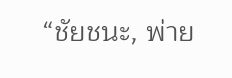“ชัยชนะ, พ่าย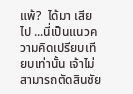แพ้?  ได้มา เสียไป ...นี่เป็นแนวความคิดเปรียบเทียบเท่านั้น เจ้าไม่สามารถตัดสินชัย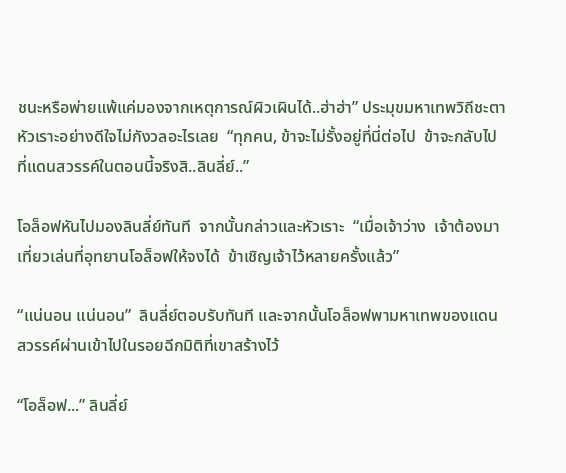ชนะหรือพ่ายแพ้แค่มองจากเหตุการณ์ผิวเผินได้..ฮ่าฮ่า” ประมุขมหาเทพวิถีชะตาหัวเราะอย่างดีใจไม่กังวลอะไรเลย  “ทุกคน, ข้าจะไม่รั้งอยู่ที่นี่ต่อไป  ข้าจะกลับไปที่แดนสวรรค์ในตอนนี้จริงสิ..ลินลี่ย์..”

โอล็อฟหันไปมองลินลี่ย์ทันที  จากนั้นกล่าวและหัวเราะ  “เมื่อเจ้าว่าง  เจ้าต้องมาเที่ยวเล่นที่อุทยานโอล็อฟให้จงได้  ข้าเชิญเจ้าไว้หลายครั้งแล้ว”

“แน่นอน แน่นอน”  ลินลี่ย์ตอบรับทันที และจากนั้นโอล็อฟพามหาเทพของแดนสวรรค์ผ่านเข้าไปในรอยฉีกมิติที่เขาสร้างไว้

“โอล็อฟ...” ลินลี่ย์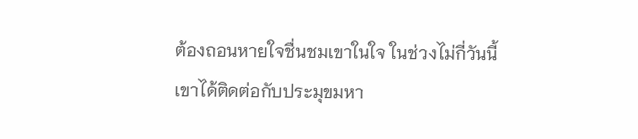ต้องถอนหายใจชื่นชมเขาในใจ ในช่วงไม่กี่วันนี้เขาได้ติดต่อกับประมุขมหา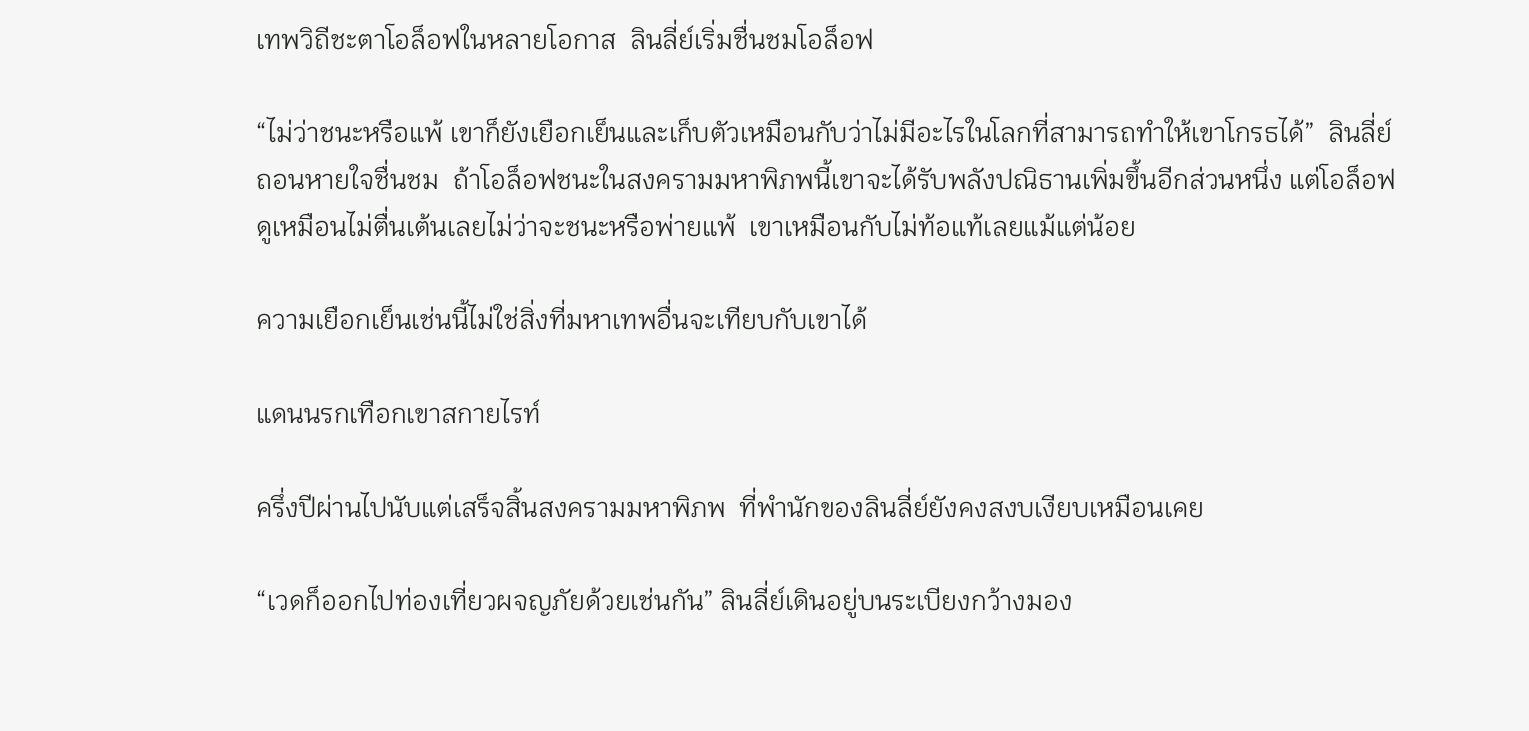เทพวิถีชะตาโอล็อฟในหลายโอกาส  ลินลี่ย์เริ่มชื่นชมโอล็อฟ

“ไม่ว่าชนะหรือแพ้ เขาก็ยังเยือกเย็นและเก็บตัวเหมือนกับว่าไม่มีอะไรในโลกที่สามารถทำให้เขาโกรธได้”  ลินลี่ย์ถอนหายใจชื่นชม  ถ้าโอล็อฟชนะในสงครามมหาพิภพนี้เขาจะได้รับพลังปณิธานเพิ่มขึ้นอีกส่วนหนึ่ง แต่โอล็อฟดูเหมือนไม่ตื่นเต้นเลยไม่ว่าจะชนะหรือพ่ายแพ้  เขาเหมือนกับไม่ท้อแท้เลยแม้แต่น้อย

ความเยือกเย็นเช่นนี้ไม่ใช่สิ่งที่มหาเทพอื่นจะเทียบกับเขาได้

แดนนรกเทือกเขาสกายไรท์

ครึ่งปีผ่านไปนับแต่เสร็จสิ้นสงครามมหาพิภพ  ที่พำนักของลินลี่ย์ยังคงสงบเงียบเหมือนเคย

“เวดก็ออกไปท่องเที่ยวผจญภัยด้วยเช่นกัน” ลินลี่ย์เดินอยู่บนระเบียงกว้างมอง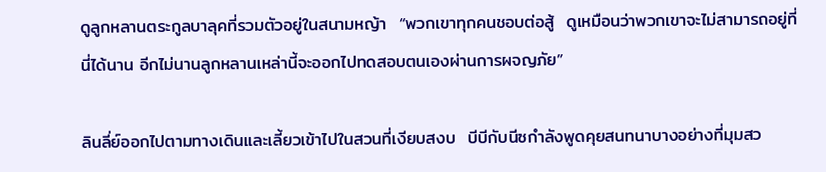ดูลูกหลานตระกูลบาลุคที่รวมตัวอยู่ในสนามหญ้า  “พวกเขาทุกคนชอบต่อสู้  ดูเหมือนว่าพวกเขาจะไม่สามารถอยู่ที่นี่ได้นาน อีกไม่นานลูกหลานเหล่านี้จะออกไปทดสอบตนเองผ่านการผจญภัย”

ลินลี่ย์ออกไปตามทางเดินและเลี้ยวเข้าไปในสวนที่เงียบสงบ  บีบีกับนีซกำลังพูดคุยสนทนาบางอย่างที่มุมสว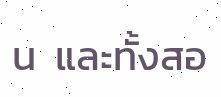น  และทั้งสอ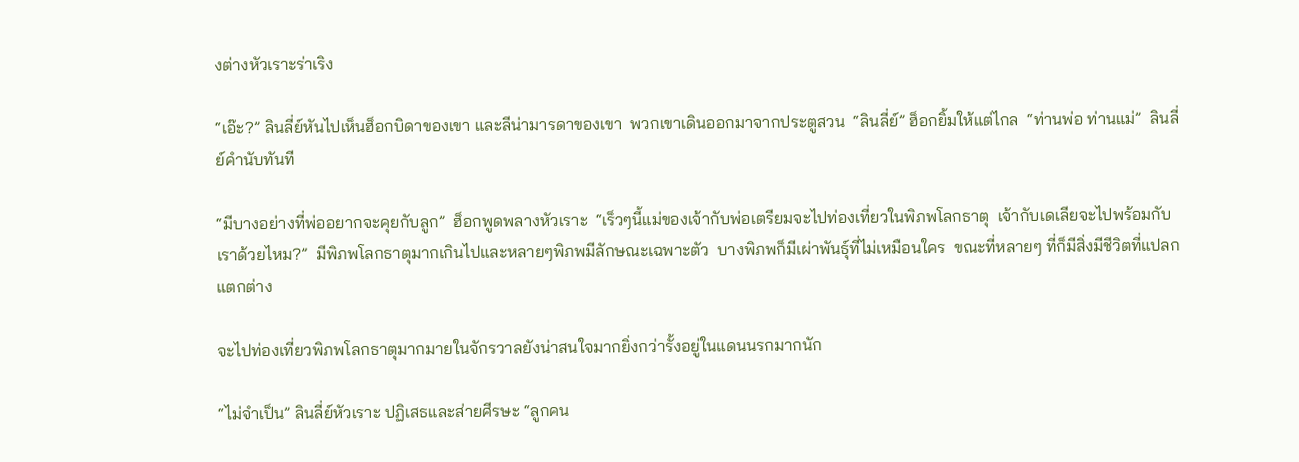งต่างหัวเราะร่าเริง

“เอ๊ะ?” ลินลี่ย์หันไปเห็นฮ็อกบิดาของเขา และลีน่ามารดาของเขา  พวกเขาเดินออกมาจากประตูสวน  “ลินลี่ย์” ฮ็อกยิ้มให้แต่ไกล  “ท่านพ่อ ท่านแม่”  ลินลี่ย์คำนับทันที

“มีบางอย่างที่พ่ออยากจะคุยกับลูก”  ฮ็อกพูดพลางหัวเราะ  “เร็วๆนี้แม่ของเจ้ากับพ่อเตรียมจะไปท่องเที่ยวในพิภพโลกธาตุ  เจ้ากับเดเลียจะไปพร้อมกับเราด้วยไหม?”  มีพิภพโลกธาตุมากเกินไปและหลายๆพิภพมีลักษณะเฉพาะตัว  บางพิภพก็มีเผ่าพันธุ์ที่ไม่เหมือนใคร  ขณะที่หลายๆ ที่ก็มีสิ่งมีชีวิตที่แปลกแตกต่าง

จะไปท่องเที่ยวพิภพโลกธาตุมากมายในจักรวาลยังน่าสนใจมากยิ่งกว่ารั้งอยู่ในแดนนรกมากนัก

“ไม่จำเป็น” ลินลี่ย์หัวเราะ ปฏิเสธและส่ายศีรษะ “ลูกคน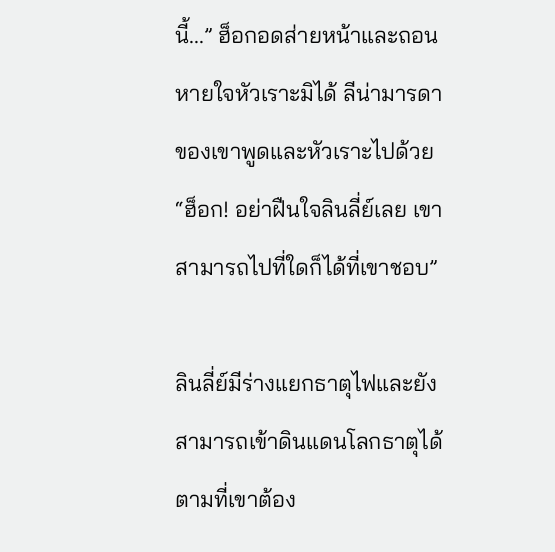นี้...” ฮ็อกอดส่ายหน้าและถอนหายใจหัวเราะมิได้ ลีน่ามารดาของเขาพูดและหัวเราะไปด้วย “ฮ็อก! อย่าฝืนใจลินลี่ย์เลย เขาสามารถไปที่ใดก็ได้ที่เขาชอบ”

ลินลี่ย์มีร่างแยกธาตุไฟและยังสามารถเข้าดินแดนโลกธาตุได้ตามที่เขาต้อง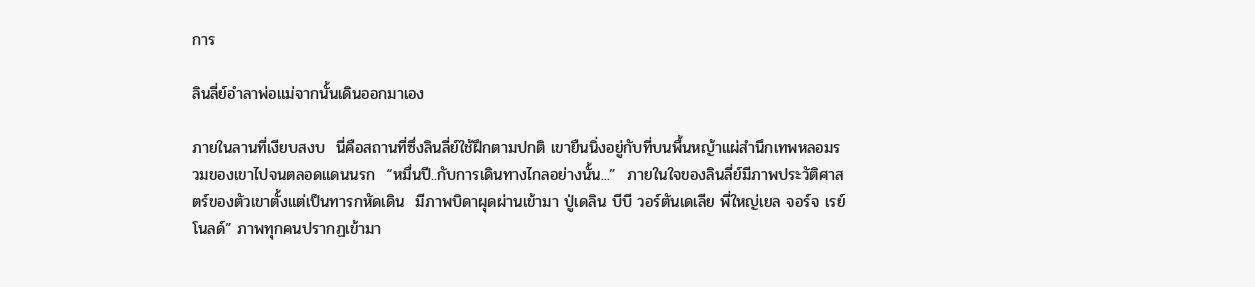การ

ลินลี่ย์อำลาพ่อแม่จากนั้นเดินออกมาเอง

ภายในลานที่เงียบสงบ  นี่คือสถานที่ซึ่งลินลี่ย์ใช้ฝึกตามปกติ เขายืนนิ่งอยู่กับที่บนพื้นหญ้าแผ่สำนึกเทพหลอมรวมของเขาไปจนตลอดแดนนรก  “หมื่นปี..กับการเดินทางไกลอย่างนั้น...”  ภายในใจของลินลี่ย์มีภาพประวัติศาสตร์ของตัวเขาตั้งแต่เป็นทารกหัดเดิน  มีภาพบิดาผุดผ่านเข้ามา ปู่เดลิน บีบี วอร์ตันเดเลีย พี่ใหญ่เยล จอร์จ เรย์โนลด์” ภาพทุกคนปรากฏเข้ามา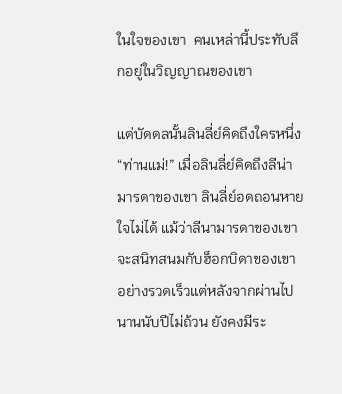ในใจของเขา  คนเหล่านี้ประทับลึกอยู่ในวิญญาณของเขา

แต่บัดดลนั้นลินลี่ย์คิดถึงใครหนึ่ง“ท่านแม่!” เมื่อลินลี่ย์คิดถึงลีน่ามารดาของเขา ลินลี่ย์อดถอนหายใจไม่ได้ แม้ว่าลีนามารดาของเขาจะสนิทสนมกับฮ็อกบิดาของเขาอย่างรวดเร็วแต่หลังจากผ่านไปนานนับปีไม่ถ้วน ยังคงมีระ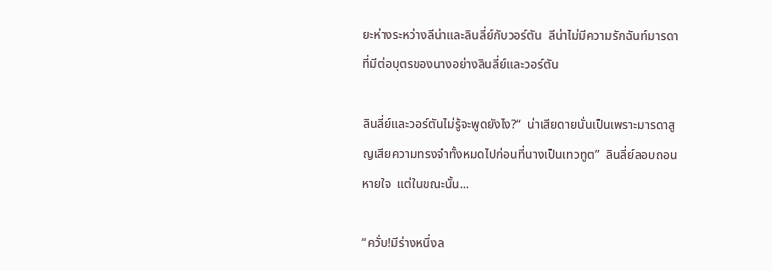ยะห่างระหว่างลีน่าและลินลี่ย์กับวอร์ตัน  ลีน่าไม่มีความรักฉันท์มารดาที่มีต่อบุตรของนางอย่างลินลี่ย์และวอร์ตัน

ลินลี่ย์และวอร์ตันไม่รู้จะพูดยังไง?“  น่าเสียดายนั่นเป็นเพราะมารดาสูญเสียความทรงจำทั้งหมดไปก่อนที่นางเป็นเทวทูต”  ลินลี่ย์ลอบถอนหายใจ  แต่ในขณะนั้น...

“ควั่บ!มีร่างหนึ่งล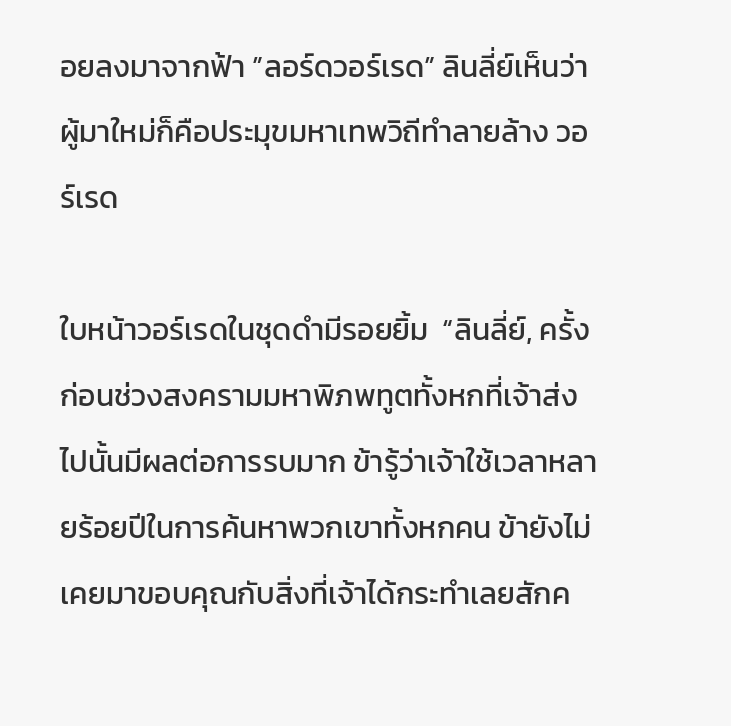อยลงมาจากฟ้า ”ลอร์ดวอร์เรด” ลินลี่ย์เห็นว่าผู้มาใหม่ก็คือประมุขมหาเทพวิถีทำลายล้าง วอร์เรด

ใบหน้าวอร์เรดในชุดดำมีรอยยิ้ม  “ลินลี่ย์, ครั้งก่อนช่วงสงครามมหาพิภพทูตทั้งหกที่เจ้าส่งไปนั้นมีผลต่อการรบมาก ข้ารู้ว่าเจ้าใช้เวลาหลายร้อยปีในการค้นหาพวกเขาทั้งหกคน ข้ายังไม่เคยมาขอบคุณกับสิ่งที่เจ้าได้กระทำเลยสักค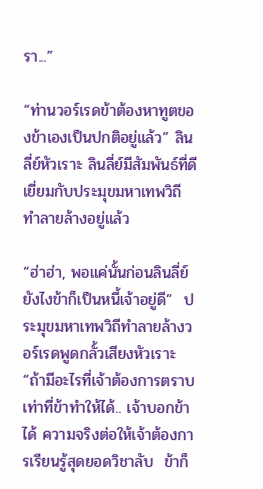รา...”

“ท่านวอร์เรดข้าต้องหาทูตของข้าเองเป็นปกติอยู่แล้ว” ลินลี่ย์หัวเราะ ลินลี่ย์มีสัมพันธ์ที่ดีเยี่ยมกับประมุขมหาเทพวิถีทำลายล้างอยู่แล้ว

“ฮ่าฮ่า, พอแค่นั้นก่อนลินลี่ย์  ยังไงข้าก็เป็นหนี้เจ้าอยู่ดี”  ประมุขมหาเทพวิถีทำลายล้างวอร์เรดพูดกลั้วเสียงหัวเราะ  “ถ้ามีอะไรที่เจ้าต้องการตราบเท่าที่ข้าทำให้ได้.. เจ้าบอกข้าได้ ความจริงต่อให้เจ้าต้องการเรียนรู้สุดยอดวิชาลับ  ข้าก็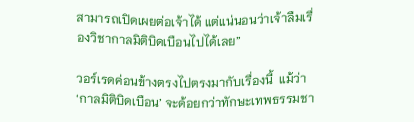สามารถเปิดเผยต่อเจ้าได้ แต่แน่นอนว่าเจ้าลืมเรื่องวิชากาลมิติบิดเบือนไปได้เลย”

วอร์เรดค่อนข้างตรงไปตรงมากับเรื่องนี้  แม้ว่า ‘กาลมิติบิดเบือน’ จะด้อยกว่าทักษะเทพธรรมชา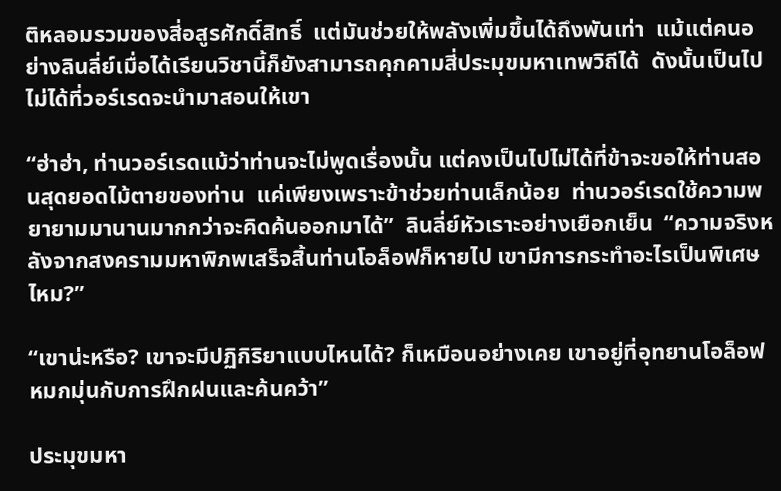ติหลอมรวมของสี่อสูรศักดิ์สิทธิ์  แต่มันช่วยให้พลังเพิ่มขึ้นได้ถึงพันเท่า  แม้แต่คนอย่างลินลี่ย์เมื่อได้เรียนวิชานี้ก็ยังสามารถคุกคามสี่ประมุขมหาเทพวิถีได้  ดังนั้นเป็นไปไม่ได้ที่วอร์เรดจะนำมาสอนให้เขา

“ฮ่าฮ่า, ท่านวอร์เรดแม้ว่าท่านจะไม่พูดเรื่องนั้น แต่คงเป็นไปไม่ได้ที่ข้าจะขอให้ท่านสอนสุดยอดไม้ตายของท่าน  แค่เพียงเพราะข้าช่วยท่านเล็กน้อย  ท่านวอร์เรดใช้ความพยายามมานานมากกว่าจะคิดค้นออกมาได้”  ลินลี่ย์หัวเราะอย่างเยือกเย็น  “ความจริงหลังจากสงครามมหาพิภพเสร็จสิ้นท่านโอล็อฟก็หายไป เขามีการกระทำอะไรเป็นพิเศษไหม?”

“เขาน่ะหรือ? เขาจะมีปฏิกิริยาแบบไหนได้? ก็เหมือนอย่างเคย เขาอยู่ที่อุทยานโอล็อฟหมกมุ่นกับการฝึกฝนและค้นคว้า”

ประมุขมหา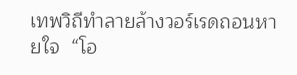เทพวิถีทำลายล้างวอร์เรดถอนหายใจ  “โอ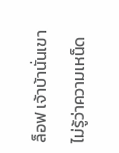ล็อฟ เจ้าบ้านั่นเขาไม่รู้ว่าความเหน็ด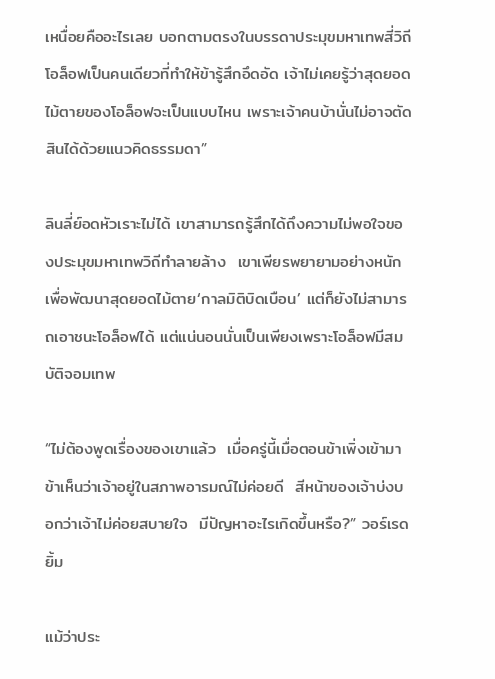เหนื่อยคืออะไรเลย บอกตามตรงในบรรดาประมุขมหาเทพสี่วิถีโอล็อฟเป็นคนเดียวที่ทำให้ข้ารู้สึกอึดอัด เจ้าไม่เคยรู้ว่าสุดยอดไม้ตายของโอล็อฟจะเป็นแบบไหน เพราะเจ้าคนบ้านั่นไม่อาจตัดสินได้ด้วยแนวคิดธรรมดา”

ลินลี่ย์อดหัวเราะไม่ได้ เขาสามารถรู้สึกได้ถึงความไม่พอใจของประมุขมหาเทพวิถีทำลายล้าง  เขาเพียรพยายามอย่างหนักเพื่อพัฒนาสุดยอดไม้ตาย‘กาลมิติบิดเบือน’ แต่ก็ยังไม่สามารถเอาชนะโอล็อฟได้ แต่แน่นอนนั่นเป็นเพียงเพราะโอล็อฟมีสมบัติจอมเทพ

“ไม่ต้องพูดเรื่องของเขาแล้ว  เมื่อครู่นี้เมื่อตอนข้าเพิ่งเข้ามา  ข้าเห็นว่าเจ้าอยู่ในสภาพอารมณ์ไม่ค่อยดี  สีหน้าของเจ้าบ่งบอกว่าเจ้าไม่ค่อยสบายใจ  มีปัญหาอะไรเกิดขึ้นหรือ?” วอร์เรดยิ้ม

แม้ว่าประ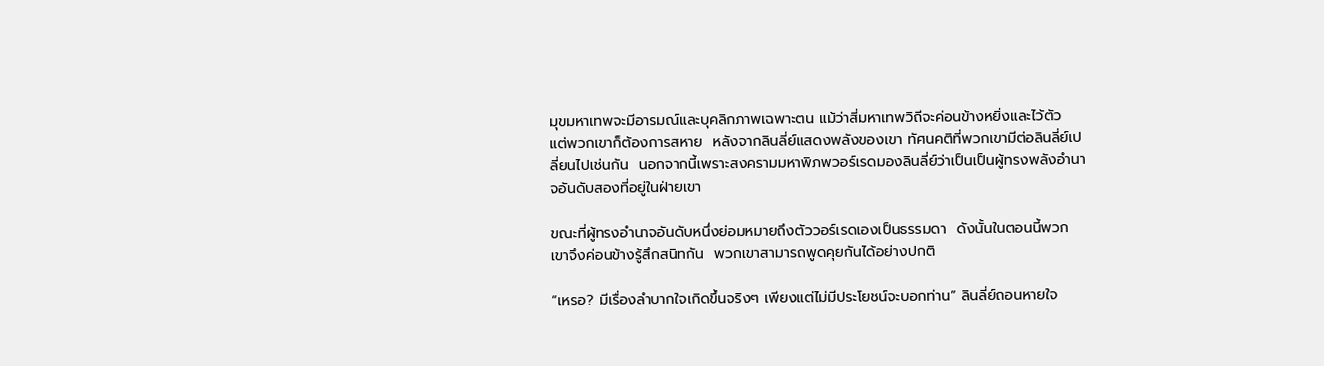มุขมหาเทพจะมีอารมณ์และบุคลิกภาพเฉพาะตน แม้ว่าสี่มหาเทพวิถีจะค่อนข้างหยิ่งและไว้ตัว  แต่พวกเขาก็ต้องการสหาย  หลังจากลินลี่ย์แสดงพลังของเขา ทัศนคติที่พวกเขามีต่อลินลี่ย์เปลี่ยนไปเช่นกัน  นอกจากนี้เพราะสงครามมหาพิภพวอร์เรดมองลินลี่ย์ว่าเป็นเป็นผู้ทรงพลังอำนาจอันดับสองที่อยู่ในฝ่ายเขา

ขณะที่ผู้ทรงอำนาจอันดับหนึ่งย่อมหมายถึงตัววอร์เรดเองเป็นธรรมดา  ดังนั้นในตอนนี้พวกเขาจึงค่อนข้างรู้สึกสนิทกัน  พวกเขาสามารถพูดคุยกันได้อย่างปกติ

“เหรอ? มีเรื่องลำบากใจเกิดขึ้นจริงๆ เพียงแต่ไม่มีประโยชน์จะบอกท่าน” ลินลี่ย์ถอนหายใจ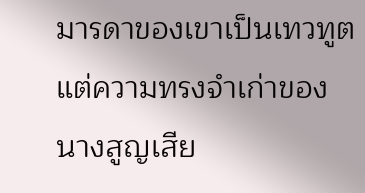มารดาของเขาเป็นเทวทูต  แต่ความทรงจำเก่าของนางสูญเสีย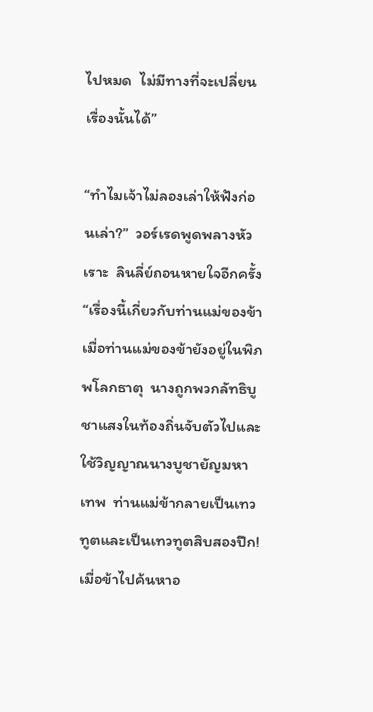ไปหมด  ไม่มีทางที่จะเปลี่ยนเรื่องนั้นได้”

“ทำไมเจ้าไม่ลองเล่าให้ฟังก่อนเล่า?”  วอร์เรดพูดพลางหัวเราะ  ลินลี่ย์ถอนหายใจอีกครั้ง  “เรื่องนี้เกี่ยวกับท่านแม่ของข้า  เมื่อท่านแม่ของข้ายังอยู่ในพิภพโลกธาตุ  นางถูกพวกลัทธิบูชาแสงในท้องถิ่นจับตัวไปและใช้วิญญาณนางบูชายัญมหาเทพ  ท่านแม่ข้ากลายเป็นเทวทูตและเป็นเทวทูตสิบสองปีก! เมื่อข้าไปค้นหาอ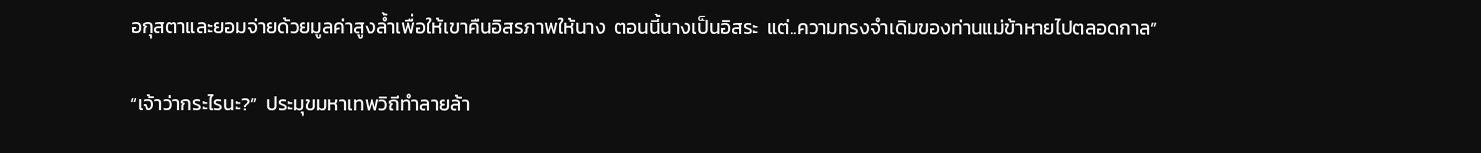อกุสตาและยอมจ่ายด้วยมูลค่าสูงล้ำเพื่อให้เขาคืนอิสรภาพให้นาง  ตอนนี้นางเป็นอิสระ  แต่..ความทรงจำเดิมของท่านแม่ข้าหายไปตลอดกาล”

“เจ้าว่ากระไรนะ?”  ประมุขมหาเทพวิถีทำลายล้า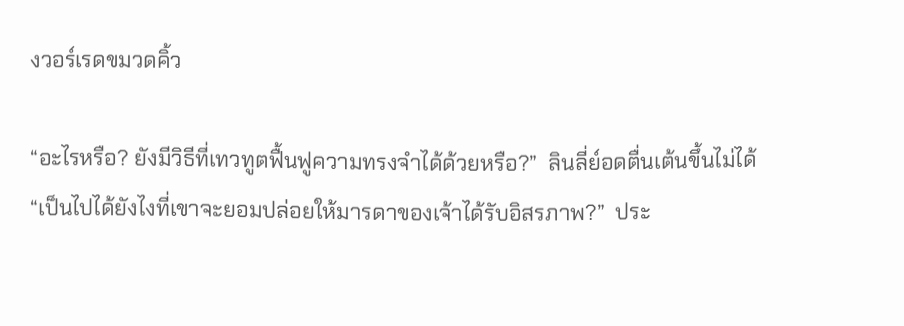งวอร์เรดขมวดคิ้ว

“อะไรหรือ? ยังมีวิธีที่เทวทูตฟื้นฟูความทรงจำได้ด้วยหรือ?”  ลินลี่ย์อดตื่นเต้นขึ้นไม่ได้ “เป็นไปได้ยังไงที่เขาจะยอมปล่อยให้มารดาของเจ้าได้รับอิสรภาพ?”  ประ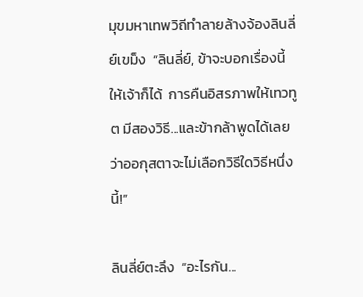มุขมหาเทพวิถีทำลายล้างจ้องลินลี่ย์เขม็ง  “ลินลี่ย์, ข้าจะบอกเรื่องนี้ให้เจ้าก็ได้  การคืนอิสรภาพให้เทวทูต มีสองวิธี...และข้ากล้าพูดได้เลยว่าออกุสตาจะไม่เลือกวิธีใดวิธีหนึ่งนี้!”

ลินลี่ย์ตะลึง  “อะไรกัน...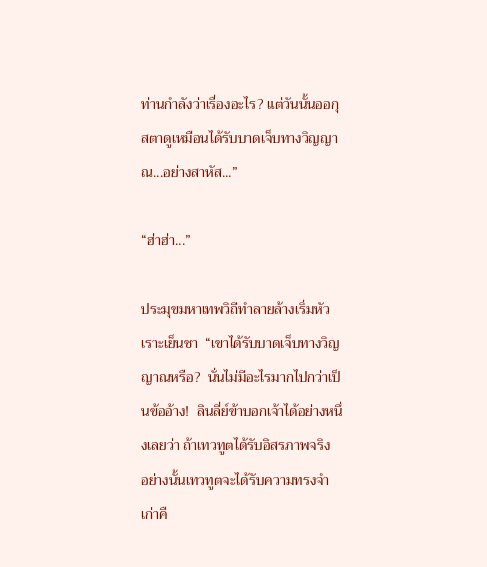ท่านกำลังว่าเรื่องอะไร? แต่วันนั้นออกุสตาดูเหมือนได้รับบาดเจ็บทางวิญญาณ...อย่างสาหัส...”

“ฮ่าฮ่า...”

ประมุขมหาเทพวิถีทำลายล้างเริ่มหัวเราะเย็นชา  “เขาได้รับบาดเจ็บทางวิญญาณหรือ?  นั่นไม่มีอะไรมากไปกว่าเป็นข้ออ้าง!  ลินลี่ย์ข้าบอกเจ้าได้อย่างหนึ่งเลยว่า ถ้าเทวทูตได้รับอิสรภาพจริง  อย่างนั้นเทวทูตจะได้รับความทรงจำเก่าคื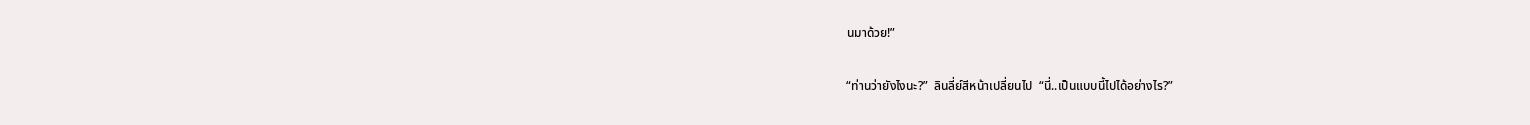นมาด้วย!”

“ท่านว่ายังไงนะ?”  ลินลี่ย์สีหน้าเปลี่ยนไป  “นี่..เป็นแบบนี้ไปได้อย่างไร?”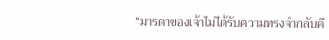“มารดาของเจ้าไม่ได้รับความทรงจำกลับคื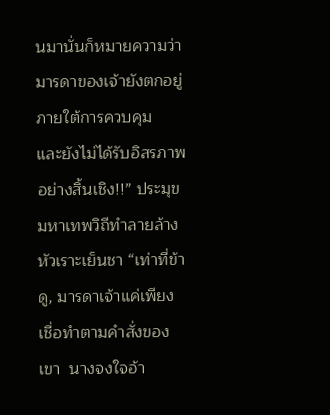นมานั่นก็หมายความว่ามารดาของเจ้ายังตกอยู่ภายใต้การควบคุม  และยังไม่ได้รับอิสรภาพอย่างสิ้นเชิง!!” ประมุขมหาเทพวิถีทำลายล้างหัวเราะเย็นชา “เท่าที่ข้าดู, มารดาเจ้าแค่เพียงเชื่อทำตามคำสั่งของเขา  นางจงใจอ้า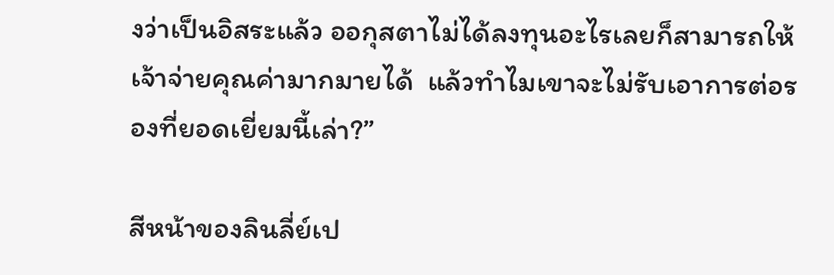งว่าเป็นอิสระแล้ว ออกุสตาไม่ได้ลงทุนอะไรเลยก็สามารถให้เจ้าจ่ายคุณค่ามากมายได้  แล้วทำไมเขาจะไม่รับเอาการต่อรองที่ยอดเยี่ยมนี้เล่า?”

สีหน้าของลินลี่ย์เป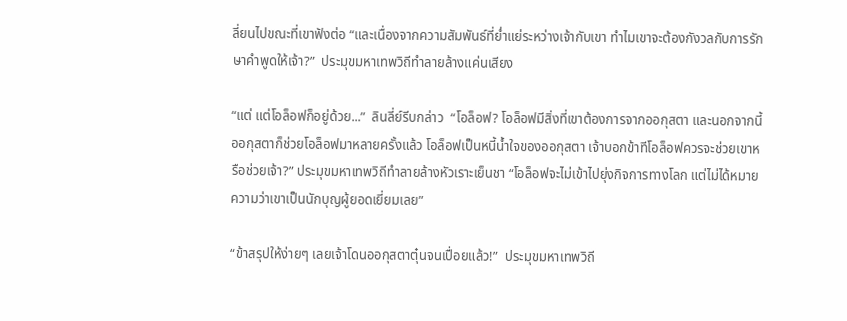ลี่ยนไปขณะที่เขาฟังต่อ “และเนื่องจากความสัมพันธ์ที่ย่ำแย่ระหว่างเจ้ากับเขา ทำไมเขาจะต้องกังวลกับการรักษาคำพูดให้เจ้า?”  ประมุขมหาเทพวิถีทำลายล้างแค่นเสียง

“แต่ แต่โอล็อฟก็อยู่ด้วย...”  ลินลี่ย์รีบกล่าว  “โอล็อฟ? โอล็อฟมีสิ่งที่เขาต้องการจากออกุสตา และนอกจากนี้ออกุสตาก็ช่วยโอล็อฟมาหลายครั้งแล้ว โอล็อฟเป็นหนี้น้ำใจของออกุสตา เจ้าบอกข้าทีโอล็อฟควรจะช่วยเขาหรือช่วยเจ้า?” ประมุขมหาเทพวิถีทำลายล้างหัวเราะเย็นชา “โอล็อฟจะไม่เข้าไปยุ่งกิจการทางโลก แต่ไม่ได้หมายความว่าเขาเป็นนักบุญผู้ยอดเยี่ยมเลย”

“ข้าสรุปให้ง่ายๆ เลยเจ้าโดนออกุสตาตุ๋นจนเปื่อยแล้ว!”  ประมุขมหาเทพวิถี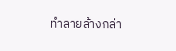ทำลายล้างกล่า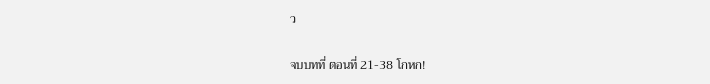ว

จบบทที่ ตอนที่ 21-38 โกหก!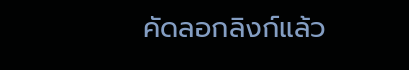คัดลอกลิงก์แล้ว